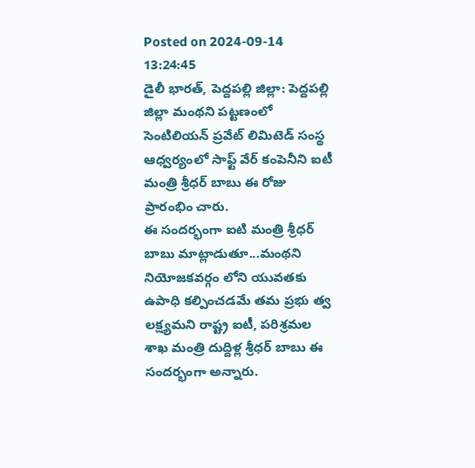Posted on 2024-09-14 13:24:45
డైలీ భారత్, పెద్దపల్లి జిల్లా: పెద్దపల్లి జిల్లా మంథని పట్టణంలో సెంటిలియన్ ప్రవేట్ లిమిటెడ్ సంస్థ ఆధ్వర్యంలో సాఫ్ట్ వేర్ కంపెనీని ఐటీ మంత్రి శ్రీధర్ బాబు ఈ రోజు ప్రారంభిం చారు.
ఈ సందర్భంగా ఐటి మంత్రి శ్రీధర్ బాబు మాట్లాడుతూ...మంథని నియోజకవర్గం లోని యువతకు ఉపాధి కల్పించడమే తమ ప్రభు త్వ లక్ష్యమని రాష్ట్ర ఐటీ, పరిశ్రమల శాఖ మంత్రి దుద్దిళ్ల శ్రీధర్ బాబు ఈ సందర్భంగా అన్నారు.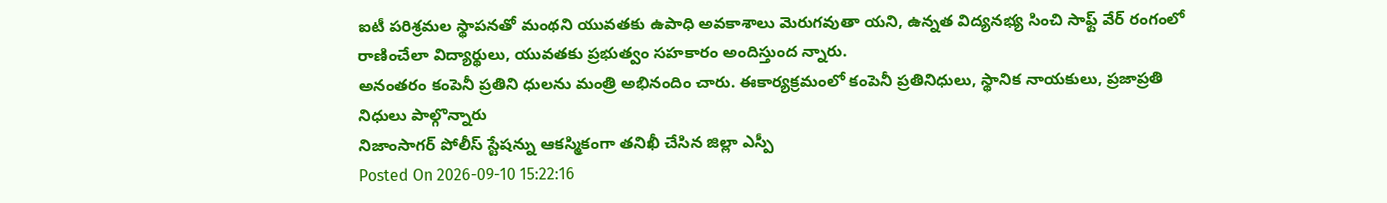ఐటీ పరిశ్రమల స్థాపనతో మంథని యువతకు ఉపాధి అవకాశాలు మెరుగవుతా యని, ఉన్నత విద్యనభ్య సించి సాఫ్ట్ వేర్ రంగంలో రాణించేలా విద్యార్థులు, యువతకు ప్రభుత్వం సహకారం అందిస్తుంద న్నారు.
అనంతరం కంపెనీ ప్రతిని ధులను మంత్రి అభినందిం చారు. ఈకార్యక్రమంలో కంపెనీ ప్రతినిధులు, స్థానిక నాయకులు, ప్రజాప్రతి నిధులు పాల్గొన్నారు
నిజాంసాగర్ పోలీస్ స్టేషన్ను ఆకస్మికంగా తనిఖీ చేసిన జిల్లా ఎస్పీ
Posted On 2026-09-10 15:22:16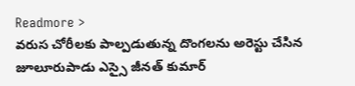Readmore >
వరుస చోరీలకు పాల్పడుతున్న దొంగలను అరెస్టు చేసిన జూలూరుపాడు ఎస్సై జీనత్ కుమార్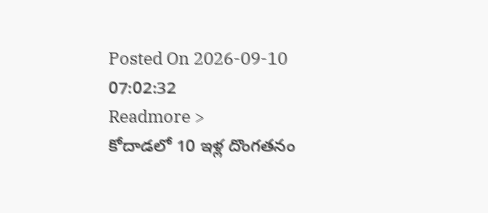Posted On 2026-09-10 07:02:32
Readmore >
కోదాడలో 10 ఇళ్ల దొంగతనం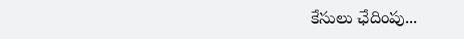కేసులు ఛేదింపు...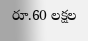రూ.60 లక్షల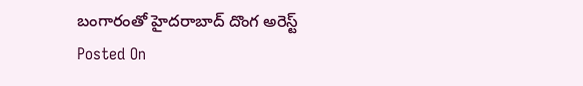బంగారంతో హైదరాబాద్ దొంగ అరెస్ట్
Posted On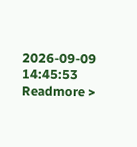2026-09-09 14:45:53
Readmore >